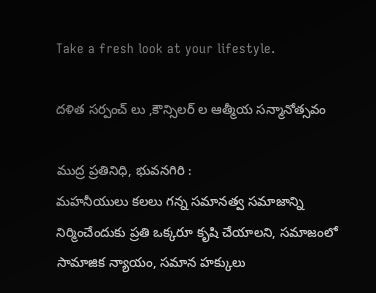Take a fresh look at your lifestyle.

దళిత సర్పంచ్ లు ,కౌన్సిలర్ ల ఆత్మీయ సన్మానోత్సవం

ముద్ర ప్రతినిధి, భువనగిరి :
మహనీయులు కలలు గన్న సమానత్వ సమాజాన్ని నిర్మించేందుకు ప్రతి ఒక్కరూ కృషి చేయాలని, సమాజంలో సామాజిక న్యాయం, సమాన హక్కులు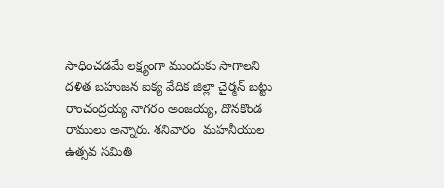సాధించడమే లక్ష్యంగా ముందుకు సాగాలని దళిత బహుజన ఐక్య వేదిక జిల్లా చైర్మన్ బట్టు రాంచంద్రయ్య నాగరం అంజయ్య, దొనకొండ రాములు అన్నారు. శనివారం  మహనీయుల ఉత్సవ సమితి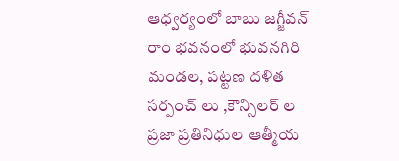ఆధ్వర్యంలో బాబు జగ్జీవన్ రాం భవనంలో భువనగిరి మండల, పట్టణ దళిత సర్పంచ్ లు ,కౌన్సిలర్ ల ప్రజా ప్రతినిధుల ఆత్మీయ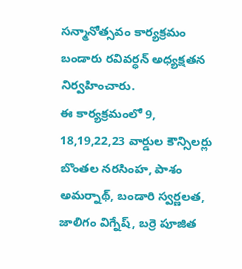సన్మానోత్సవం కార్యక్రమం బండారు రవివర్ధన్ అధ్యక్షతన నిర్వహించారు.
ఈ కార్యక్రమంలో 9, 18,19,22,23 వార్డుల కౌన్సిలర్లు బొంతల నరసింహ, పాశం అమర్నాథ్, బండారి స్వర్ణలత, జాలిగం విగ్నేష్, బర్రె పూజిత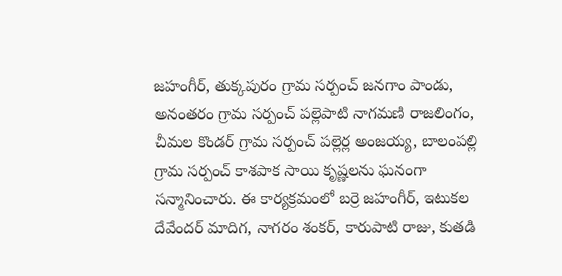జహంగీర్, తుక్కపురం గ్రామ సర్పంచ్ జనగాం పాండు, అనంతరం గ్రామ సర్పంచ్ పల్లెపాటి నాగమణి రాజలింగం, చీమల కొండర్ గ్రామ సర్పంచ్ పల్లెర్ల అంజయ్య, బాలంపల్లి గ్రామ సర్పంచ్ కాశపాక సాయి కృష్ణలను ఘనంగా సన్మానించారు. ఈ కార్యక్రమంలో బర్రె జహంగీర్, ఇటుకల దేవేందర్ మాదిగ, నాగరం శంకర్, కారుపాటి రాజు, కుతడి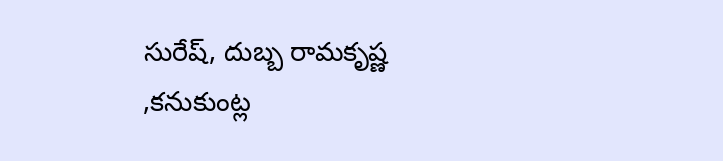సురేష్, దుబ్బ రామకృష్ణ ,కనుకుంట్ల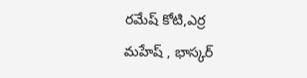రమేష్ కోటి,ఎర్ర మహేష్ , భాస్కర్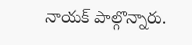నాయక్ పాల్గొన్నారు.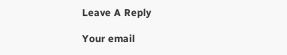Leave A Reply

Your email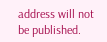address will not be published.